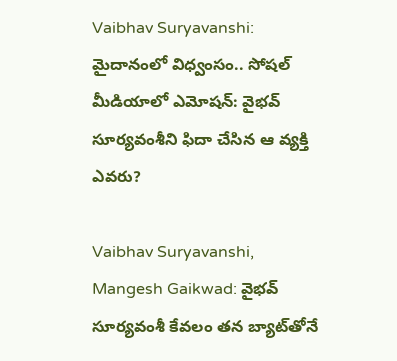Vaibhav Suryavanshi: మైదానంలో విధ్వంసం.. సోషల్ మీడియాలో ఎమోషన్: వైభవ్ సూర్యవంశీని ఫిదా చేసిన ఆ వ్యక్తి ఎవరు?

Vaibhav Suryavanshi, Mangesh Gaikwad: వైభవ్ సూర్యవంశీ కేవలం తన బ్యాట్‌తోనే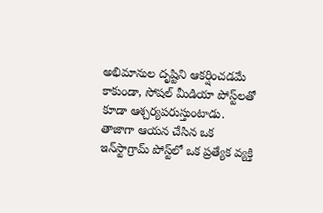అభిమానుల దృష్టిని ఆకర్షించడమే కాకుండా, సోషల్ మీడియా పోస్ట్‌లతో కూడా ఆశ్చర్యపరుస్తుంటాడు. తాజాగా ఆయన చేసిన ఒక ఇన్‌స్టాగ్రామ్ పోస్ట్‌లో ఒక ప్రత్యేక వ్యక్తి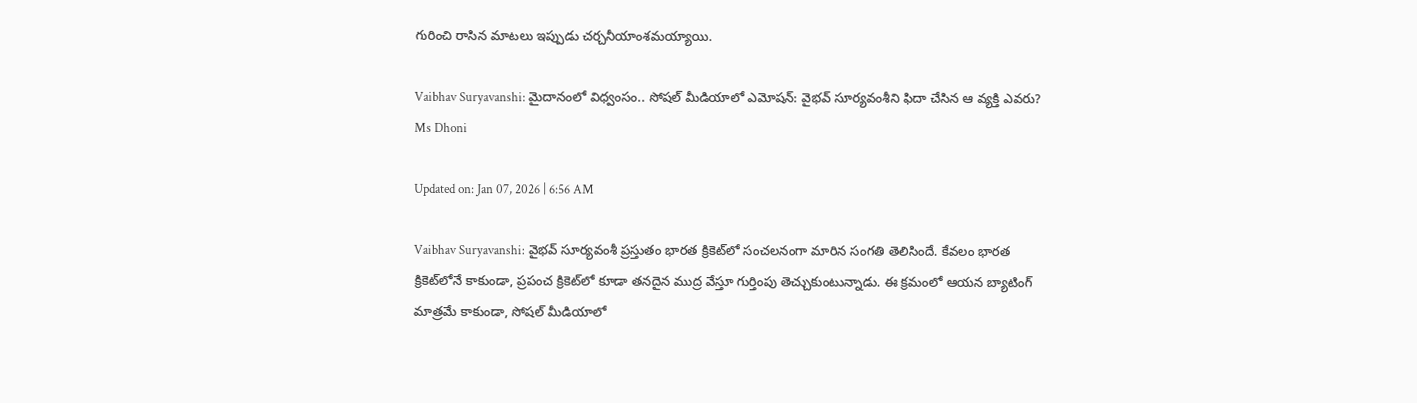గురించి రాసిన మాటలు ఇప్పుడు చర్చనీయాంశమయ్యాయి.

Vaibhav Suryavanshi: మైదానంలో విధ్వంసం.. సోషల్ మీడియాలో ఎమోషన్: వైభవ్ సూర్యవంశీని ఫిదా చేసిన ఆ వ్యక్తి ఎవరు?
Ms Dhoni

Updated on: Jan 07, 2026 | 6:56 AM

Vaibhav Suryavanshi: వైభవ్ సూర్యవంశీ ప్రస్తుతం భారత క్రికెట్‌లో సంచలనంగా మారిన సంగతి తెలిసిందే. కేవలం భారత క్రికెట్‌లోనే కాకుండా, ప్రపంచ క్రికెట్‌లో కూడా తనదైన ముద్ర వేస్తూ గుర్తింపు తెచ్చుకుంటున్నాడు. ఈ క్రమంలో ఆయన బ్యాటింగ్ మాత్రమే కాకుండా, సోషల్ మీడియాలో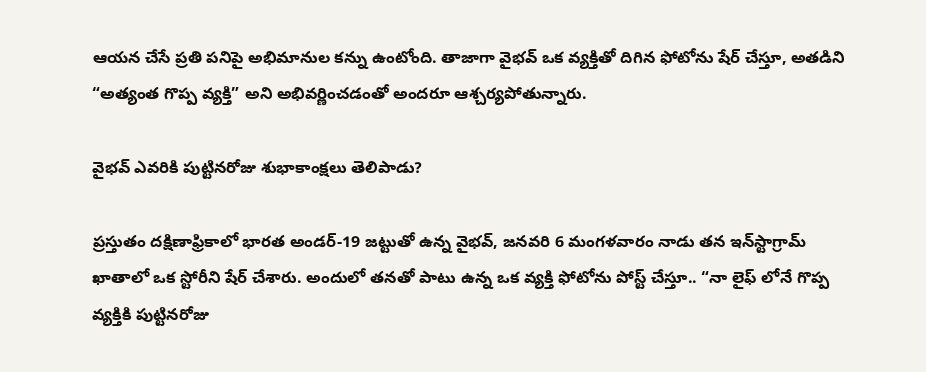ఆయన చేసే ప్రతి పనిపై అభిమానుల కన్ను ఉంటోంది. తాజాగా వైభవ్ ఒక వ్యక్తితో దిగిన ఫోటోను షేర్ చేస్తూ, అతడిని “అత్యంత గొప్ప వ్యక్తి” అని అభివర్ణించడంతో అందరూ ఆశ్చర్యపోతున్నారు.

వైభవ్ ఎవరికి పుట్టినరోజు శుభాకాంక్షలు తెలిపాడు?

ప్రస్తుతం దక్షిణాఫ్రికాలో భారత అండర్-19 జట్టుతో ఉన్న వైభవ్, జనవరి 6 మంగళవారం నాడు తన ఇన్‌స్టాగ్రామ్ ఖాతాలో ఒక స్టోరీని షేర్ చేశారు. అందులో తనతో పాటు ఉన్న ఒక వ్యక్తి ఫోటోను పోస్ట్ చేస్తూ.. “నా లైఫ్ లోనే గొప్ప వ్యక్తికి పుట్టినరోజు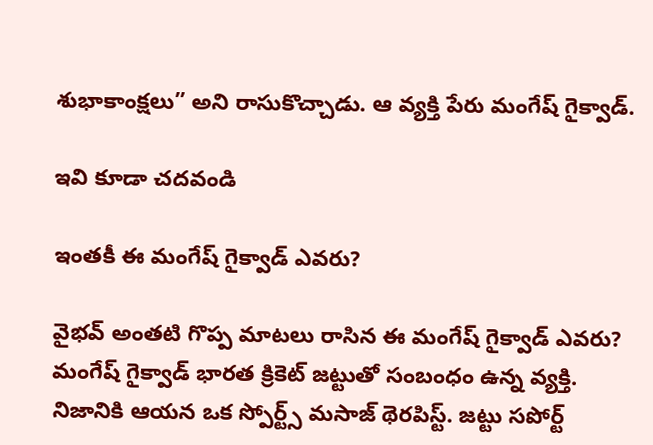శుభాకాంక్షలు” అని రాసుకొచ్చాడు. ఆ వ్యక్తి పేరు మంగేష్ గైక్వాడ్.

ఇవి కూడా చదవండి

ఇంతకీ ఈ మంగేష్ గైక్వాడ్ ఎవరు?

వైభవ్ అంతటి గొప్ప మాటలు రాసిన ఈ మంగేష్ గైక్వాడ్ ఎవరు? మంగేష్ గైక్వాడ్ భారత క్రికెట్ జట్టుతో సంబంధం ఉన్న వ్యక్తి. నిజానికి ఆయన ఒక స్పోర్ట్స్ మసాజ్ థెరపిస్ట్. జట్టు సపోర్ట్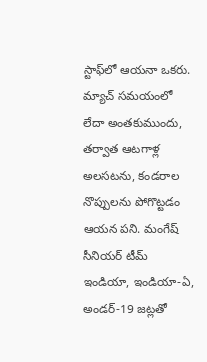స్టాఫ్‌లో ఆయనా ఒకరు. మ్యాచ్ సమయంలో లేదా అంతకుముందు, తర్వాత ఆటగాళ్ల అలసటను, కండరాల నొప్పులను పోగొట్టడం ఆయన పని. మంగేష్ సీనియర్ టీమ్ ఇండియా, ఇండియా-ఏ, అండర్-19 జట్లతో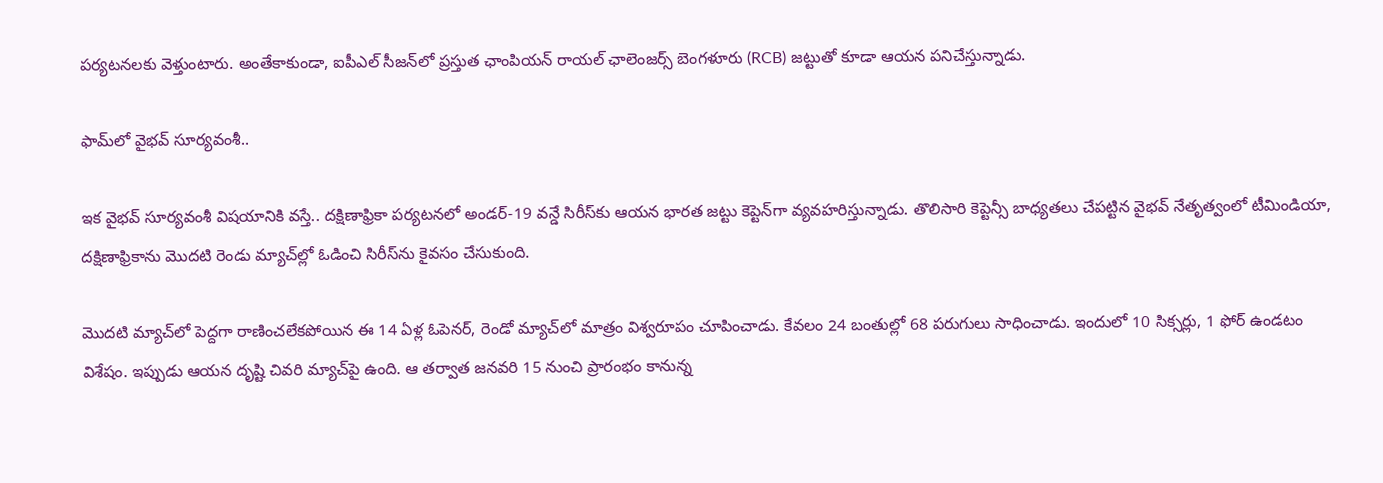పర్యటనలకు వెళ్తుంటారు. అంతేకాకుండా, ఐపీఎల్ సీజన్‌లో ప్రస్తుత ఛాంపియన్ రాయల్ ఛాలెంజర్స్ బెంగళూరు (RCB) జట్టుతో కూడా ఆయన పనిచేస్తున్నాడు.

ఫామ్‌లో వైభవ్ సూర్యవంశీ..

ఇక వైభవ్ సూర్యవంశీ విషయానికి వస్తే.. దక్షిణాఫ్రికా పర్యటనలో అండర్-19 వన్డే సిరీస్‌కు ఆయన భారత జట్టు కెప్టెన్‌గా వ్యవహరిస్తున్నాడు. తొలిసారి కెప్టెన్సీ బాధ్యతలు చేపట్టిన వైభవ్ నేతృత్వంలో టీమిండియా, దక్షిణాఫ్రికాను మొదటి రెండు మ్యాచ్‌ల్లో ఓడించి సిరీస్‌ను కైవసం చేసుకుంది.

మొదటి మ్యాచ్‌లో పెద్దగా రాణించలేకపోయిన ఈ 14 ఏళ్ల ఓపెనర్, రెండో మ్యాచ్‌లో మాత్రం విశ్వరూపం చూపించాడు. కేవలం 24 బంతుల్లో 68 పరుగులు సాధించాడు. ఇందులో 10 సిక్సర్లు, 1 ఫోర్ ఉండటం విశేషం. ఇప్పుడు ఆయన దృష్టి చివరి మ్యాచ్‌పై ఉంది. ఆ తర్వాత జనవరి 15 నుంచి ప్రారంభం కానున్న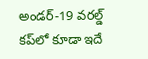అండర్-19 వరల్డ్ కప్‌లో కూడా ఇదే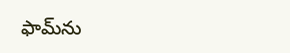ఫామ్‌ను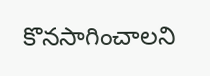కొనసాగించాలని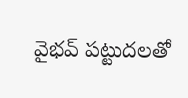వైభవ్ పట్టుదలతో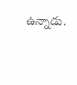ఉన్నాడు.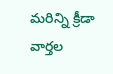మరిన్ని క్రీడా వార్తల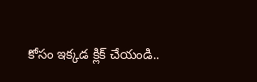కోసం ఇక్కడ క్లిక్ చేయండి..